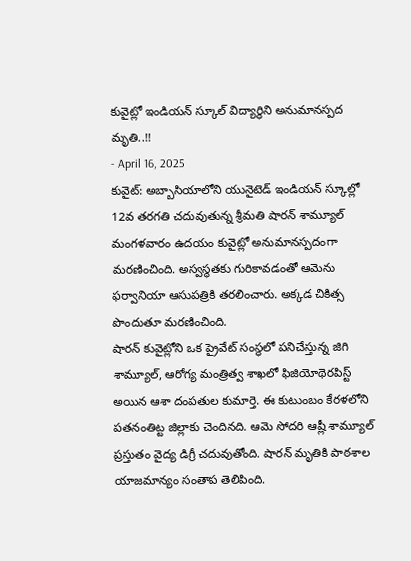కువైట్లో ఇండియన్ స్కూల్ విద్యార్థిని అనుమానస్పద మృతి..!!
- April 16, 2025
కువైట్: అబ్బాసియాలోని యునైటెడ్ ఇండియన్ స్కూల్లో 12వ తరగతి చదువుతున్న శ్రీమతి షారన్ శామ్యూల్ మంగళవారం ఉదయం కువైట్లో అనుమానస్పదంగా మరణించింది. అస్వస్థతకు గురికావడంతో ఆమెను ఫర్వానియా ఆసుపత్రికి తరలించారు. అక్కడ చికిత్స పొందుతూ మరణించింది.
షారన్ కువైట్లోని ఒక ప్రైవేట్ సంస్థలో పనిచేస్తున్న జిగి శామ్యూల్, ఆరోగ్య మంత్రిత్వ శాఖలో ఫిజియోథెరపిస్ట్ అయిన ఆశా దంపతుల కుమార్తె. ఈ కుటుంబం కేరళలోని పతనంతిట్ట జిల్లాకు చెందినది. ఆమె సోదరి ఆష్లీ శామ్యూల్ ప్రస్తుతం వైద్య డిగ్రీ చదువుతోంది. షారన్ మృతికి పాఠశాల యాజమాన్యం సంతాప తెలిపింది.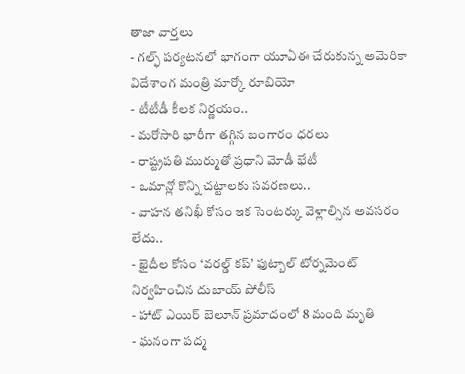తాజా వార్తలు
- గల్ఫ్ పర్యటనలో భాగంగా యూఏఈ చేరుకున్న అమెరికా విదేశాంగ మంత్రి మార్కో రూబియో
- టీటీడీ కీలక నిర్ణయం..
- మరోసారి భారీగా తగ్గిన బంగారం ధరలు
- రాష్ట్రపతి ముర్ముతో ప్రధాని మోడీ భేటీ
- ఒమాన్లో కొన్ని చట్టాలకు సవరణలు..
- వాహన తనిఖీ కోసం ఇక సెంటర్కు వెళ్లాల్సిన అవసరం లేదు..
- ఖైదీల కోసం ‘వరల్డ్ కప్’ ఫుట్బాల్ టోర్నమెంట్ నిర్వహించిన దుబాయ్ పోలీస్
- హాట్ ఎయిర్ బెలూన్ ప్రమాదంలో 8 మంది మృతి
- ఘనంగా పద్మ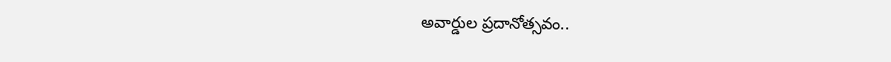అవార్డుల ప్రదానోత్సవం..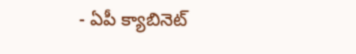- ఏపీ క్యాబినెట్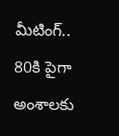మీటింగ్.. 80కి పైగా అంశాలకు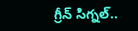గ్రీన్ సిగ్నల్..